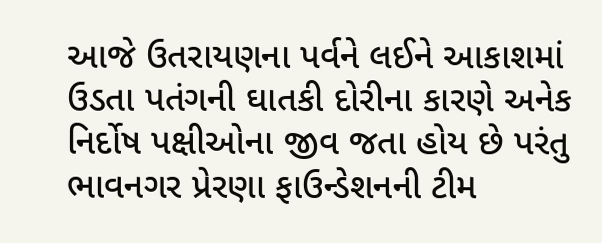આજે ઉતરાયણના પર્વને લઈને આકાશમાં ઉડતા પતંગની ઘાતકી દોરીના કારણે અનેક નિર્દોષ પક્ષીઓના જીવ જતા હોય છે પરંતુ ભાવનગર પ્રેરણા ફાઉન્ડેશનની ટીમ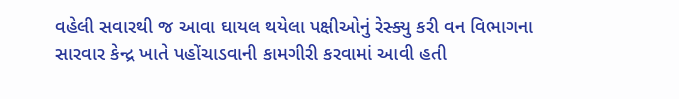વહેલી સવારથી જ આવા ઘાયલ થયેલા પક્ષીઓનું રેસ્ક્યુ કરી વન વિભાગના સારવાર કેન્દ્ર ખાતે પહોંચાડવાની કામગીરી કરવામાં આવી હતી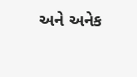અને અનેક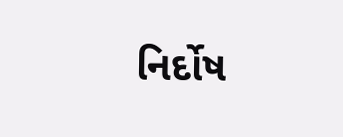નિર્દોષ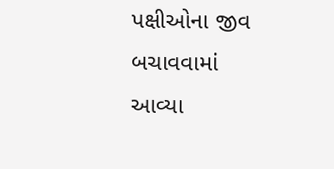પક્ષીઓના જીવ બચાવવામાં આવ્યા